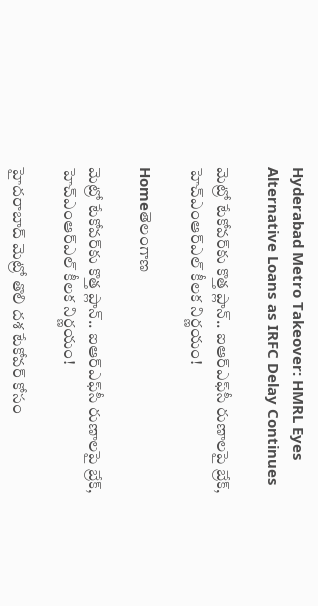Hyderabad Metro Takeover: HMRL Eyes Alternative Loans as IRFC Delay Continues

మెట్రో టేకోవర్‌కు కొత్త ప్లాన్.. ఐఆర్‌ఎఫ్‌సీ రుణాలపై బ్రేక్, హెచ్‌ఎంఆర్‌ఎల్‌ కీలక నిర్ణయం!

Homeతెలంగాణ

మెట్రో టేకోవర్‌కు కొత్త ప్లాన్.. ఐఆర్‌ఎఫ్‌సీ రుణాలపై బ్రేక్, హెచ్‌ఎంఆర్‌ఎల్‌ కీలక నిర్ణయం!

హైదరాబాద్ మెట్రో తొలి దశ టేకోవర్ కోసం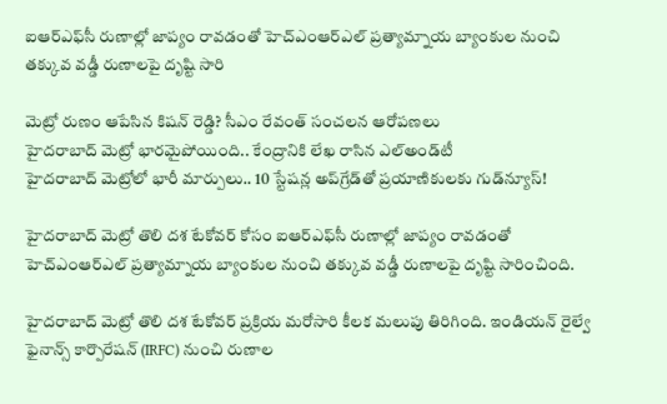ఐఆర్‌ఎఫ్‌సీ రుణాల్లో జాప్యం రావడంతో హెచ్‌ఎంఆర్‌ఎల్‌ ప్రత్యామ్నాయ బ్యాంకుల నుంచి తక్కువ వడ్డీ రుణాలపై దృష్టి సారి

మెట్రో రుణం ఆపేసిన కిషన్ రెడ్డి? సీఎం రేవంత్ సంచలన ఆరోపణలు
హైదరాబాద్ మెట్రో భారమైపోయింది.. కేంద్రానికి లేఖ రాసిన ఎల్‌అండ్‌టీ
హైదరాబాద్ మెట్రోలో భారీ మార్పులు.. 10 స్టేషన్ల అప్‌గ్రేడ్‌తో ప్రయాణికులకు గుడ్‌న్యూస్!

హైదరాబాద్ మెట్రో తొలి దశ టేకోవర్ కోసం ఐఆర్‌ఎఫ్‌సీ రుణాల్లో జాప్యం రావడంతో హెచ్‌ఎంఆర్‌ఎల్‌ ప్రత్యామ్నాయ బ్యాంకుల నుంచి తక్కువ వడ్డీ రుణాలపై దృష్టి సారించింది.

హైదరాబాద్ మెట్రో తొలి దశ టేకోవర్ ప్రక్రియ మరోసారి కీలక మలుపు తిరిగింది. ఇండియన్ రైల్వే ఫైనాన్స్ కార్పొరేషన్ (IRFC) నుంచి రుణాల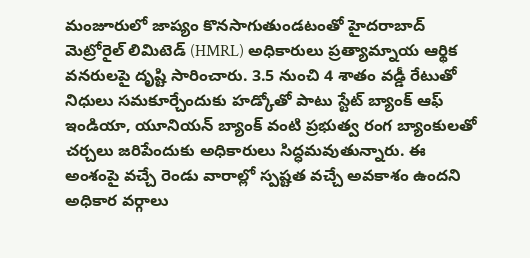మంజూరులో జాప్యం కొనసాగుతుండటంతో హైదరాబాద్ మెట్రోరైల్ లిమిటెడ్ (HMRL) అధికారులు ప్రత్యామ్నాయ ఆర్థిక వనరులపై దృష్టి సారించారు. 3.5 నుంచి 4 శాతం వడ్డీ రేటుతో నిధులు సమకూర్చేందుకు హడ్కోతో పాటు స్టేట్ బ్యాంక్ ఆఫ్ ఇండియా, యూనియన్ బ్యాంక్ వంటి ప్రభుత్వ రంగ బ్యాంకులతో చర్చలు జరిపేందుకు అధికారులు సిద్ధమవుతున్నారు. ఈ అంశంపై వచ్చే రెండు వారాల్లో స్పష్టత వచ్చే అవకాశం ఉందని అధికార వర్గాలు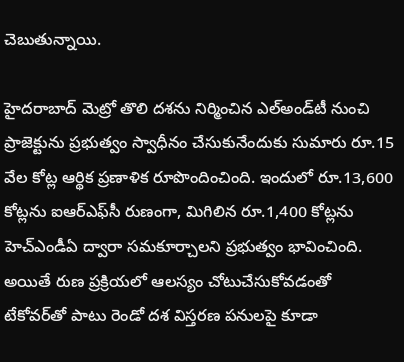చెబుతున్నాయి.

హైదరాబాద్ మెట్రో తొలి దశను నిర్మించిన ఎల్‌అండ్‌టీ నుంచి ప్రాజెక్టును ప్రభుత్వం స్వాధీనం చేసుకునేందుకు సుమారు రూ.15 వేల కోట్ల ఆర్థిక ప్రణాళిక రూపొందించింది. ఇందులో రూ.13,600 కోట్లను ఐఆర్‌ఎఫ్‌సీ రుణంగా, మిగిలిన రూ.1,400 కోట్లను హెచ్‌ఎండీఏ ద్వారా సమకూర్చాలని ప్రభుత్వం భావించింది. అయితే రుణ ప్రక్రియలో ఆలస్యం చోటుచేసుకోవడంతో టేకోవర్‌తో పాటు రెండో దశ విస్తరణ పనులపై కూడా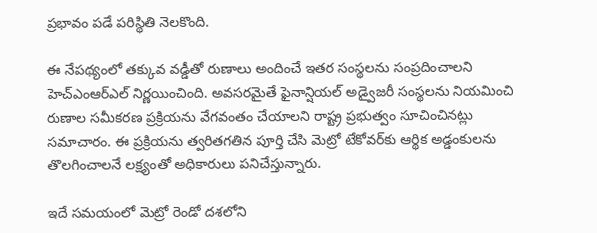ప్రభావం పడే పరిస్థితి నెలకొంది.

ఈ నేపథ్యంలో తక్కువ వడ్డీతో రుణాలు అందించే ఇతర సంస్థలను సంప్రదించాలని హెచ్‌ఎంఆర్‌ఎల్ నిర్ణయించింది. అవసరమైతే ఫైనాన్షియల్ అడ్వైజరీ సంస్థలను నియమించి రుణాల సమీకరణ ప్రక్రియను వేగవంతం చేయాలని రాష్ట్ర ప్రభుత్వం సూచించినట్లు సమాచారం. ఈ ప్రక్రియను త్వరితగతిన పూర్తి చేసి మెట్రో టేకోవర్‌కు ఆర్థిక అడ్డంకులను తొలగించాలనే లక్ష్యంతో అధికారులు పనిచేస్తున్నారు.

ఇదే సమయంలో మెట్రో రెండో దశలోని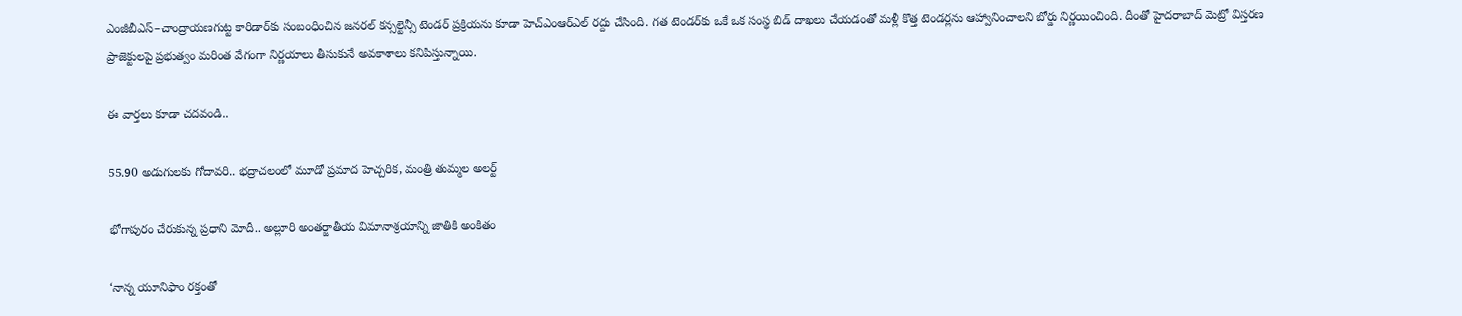ఎంజీబీఎస్–చాంద్రాయణగుట్ట కారిడార్‌కు సంబంధించిన జనరల్ కన్సల్టెన్సీ టెండర్ ప్రక్రియను కూడా హెచ్‌ఎంఆర్‌ఎల్ రద్దు చేసింది. గత టెండర్‌కు ఒకే ఒక సంస్థ బిడ్ దాఖలు చేయడంతో మళ్లీ కొత్త టెండర్లను ఆహ్వానించాలని బోర్డు నిర్ణయించింది. దీంతో హైదరాబాద్ మెట్రో విస్తరణ ప్రాజెక్టులపై ప్రభుత్వం మరింత వేగంగా నిర్ణయాలు తీసుకునే అవకాశాలు కనిపిస్తున్నాయి.

ఈ వార్తలు కూడా చదవండి..

55.90 అడుగులకు గోదావరి.. భద్రాచలంలో మూడో ప్రమాద హెచ్చరిక, మంత్రి తుమ్మల అలర్ట్

భోగాపురం చేరుకున్న ప్రధాని మోదీ.. అల్లూరి అంతర్జాతీయ విమానాశ్రయాన్ని జాతికి అంకితం

‘నాన్న యూనిఫాం రక్తంతో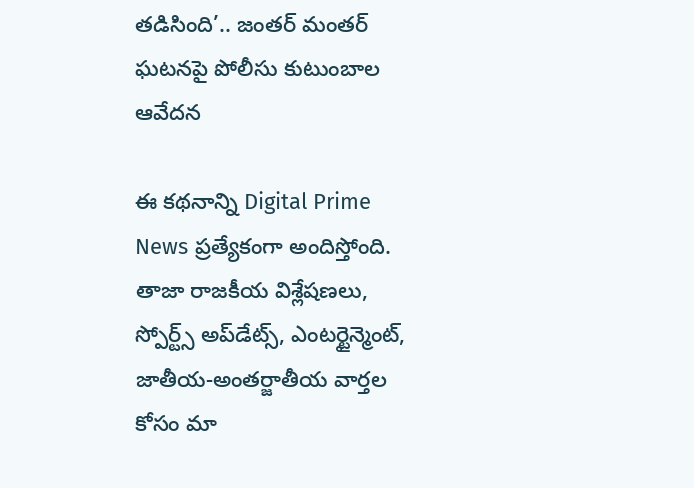తడిసింది’.. జంతర్ మంతర్ ఘటనపై పోలీసు కుటుంబాల ఆవేదన

ఈ కథనాన్ని Digital Prime News ప్రత్యేకంగా అందిస్తోంది.
తాజా రాజకీయ విశ్లేషణలు, స్పోర్ట్స్ అప్‌డేట్స్, ఎంటర్టైన్మెంట్, జాతీయ-అంతర్జాతీయ వార్తల కోసం మా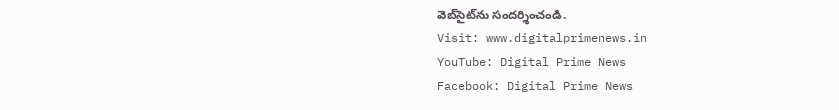వెబ్‌సైట్‌ను సందర్శించండి.
Visit: www.digitalprimenews.in
YouTube: Digital Prime News
Facebook: Digital Prime News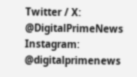Twitter / X: @DigitalPrimeNews
Instagram: @digitalprimenews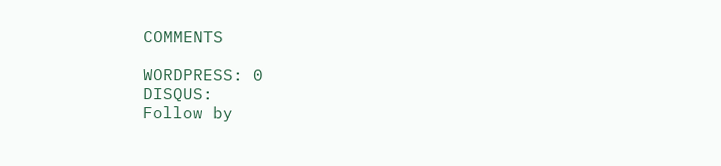COMMENTS

WORDPRESS: 0
DISQUS:
Follow by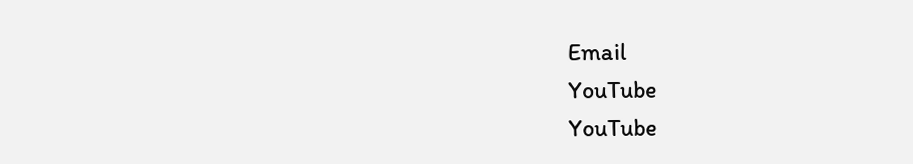Email
YouTube
YouTube